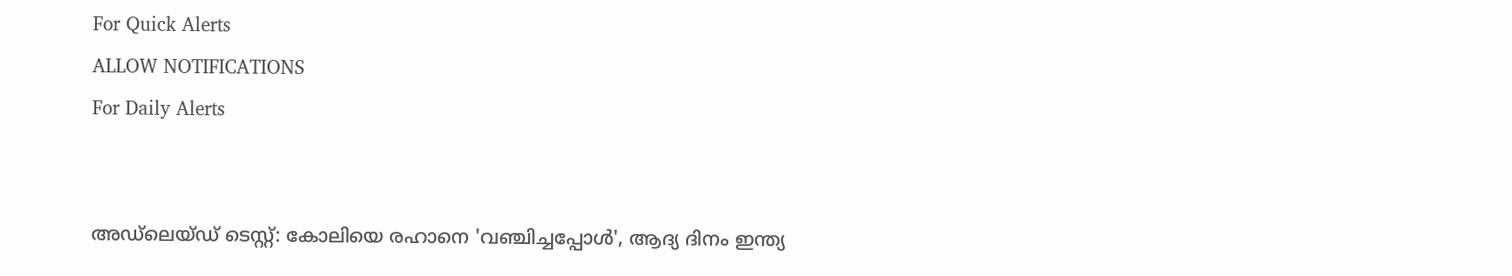For Quick Alerts
ALLOW NOTIFICATIONS
For Daily Alerts


അഡ്‌ലെയ്ഡ് ടെസ്റ്റ്: കോലിയെ രഹാനെ 'വഞ്ചിച്ചപ്പോള്‍', ആദ്യ ദിനം ഇന്ത്യ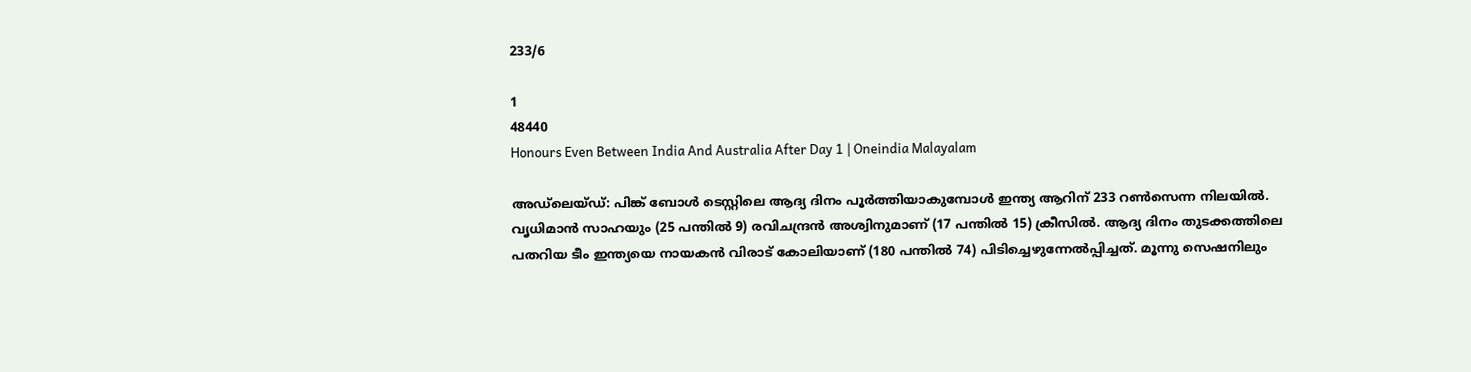233/6

1
48440
Honours Even Between India And Australia After Day 1 | Oneindia Malayalam

അഡ്‌ലെയ്ഡ്: പിങ്ക് ബോള്‍ ടെസ്റ്റിലെ ആദ്യ ദിനം പൂര്‍ത്തിയാകുമ്പോള്‍ ഇന്ത്യ ആറിന് 233 റണ്‍സെന്ന നിലയില്‍. വൃധിമാന്‍ സാഹയും (25 പന്തില്‍ 9) രവിചന്ദ്രന്‍ അശ്വിനുമാണ് (17 പന്തില്‍ 15) ക്രീസില്‍. ആദ്യ ദിനം തുടക്കത്തിലെ പതറിയ ടീം ഇന്ത്യയെ നായകന്‍ വിരാട് കോലിയാണ് (180 പന്തില്‍ 74) പിടിച്ചെഴുന്നേല്‍പ്പിച്ചത്. മൂന്നു സെഷനിലും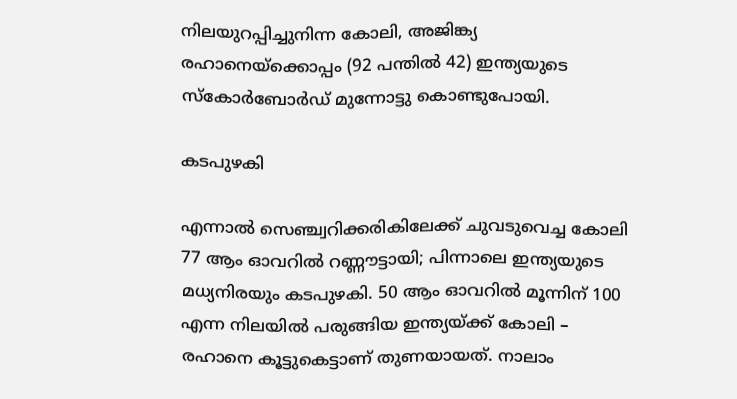നിലയുറപ്പിച്ചുനിന്ന കോലി, അജിങ്ക്യ രഹാനെയ്‌ക്കൊപ്പം (92 പന്തില്‍ 42) ഇന്ത്യയുടെ സ്‌കോര്‍ബോര്‍ഡ് മുന്നോട്ടു കൊണ്ടുപോയി.

കടപുഴകി

എന്നാൽ സെഞ്ച്വറിക്കരികിലേക്ക് ചുവടുവെച്ച കോലി 77 ആം ഓവറില്‍ റണ്ണൗട്ടായി; പിന്നാലെ ഇന്ത്യയുടെ മധ്യനിരയും കടപുഴകി. 50 ആം ഓവറില്‍ മൂന്നിന് 100 എന്ന നിലയില്‍ പരുങ്ങിയ ഇന്ത്യയ്ക്ക് കോലി – രഹാനെ കൂട്ടുകെട്ടാണ് തുണയായത്. നാലാം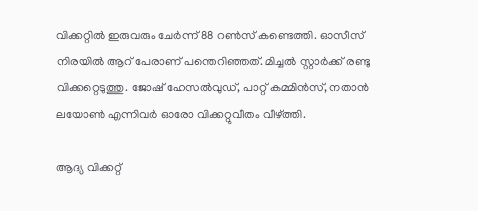വിക്കറ്റില്‍ ഇരുവരും ചേര്‍ന്ന് 88 റണ്‍സ് കണ്ടെത്തി. ഓസീസ് നിരയില്‍ ആറ് പേരാണ് പന്തെറിഞ്ഞത്. മിച്ചല്‍ സ്റ്റാര്‍ക്ക് രണ്ടു വിക്കറ്റെടുത്തു. ജോഷ് ഹേസല്‍വുഡ്, പാറ്റ് കമ്മിന്‍സ്, നതാന്‍ ലയോണ്‍ എന്നിവര്‍ ഓരോ വിക്കറ്റുവീതം വീഴ്ത്തി.

ആദ്യ വിക്കറ്റ്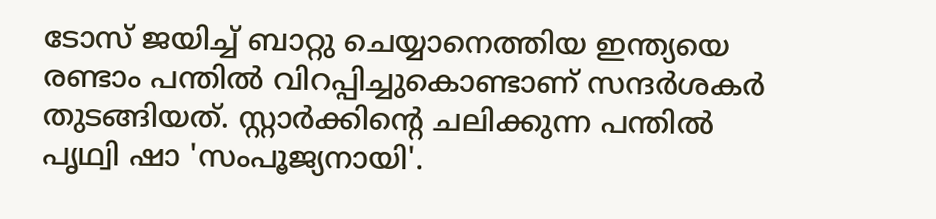ടോസ് ജയിച്ച് ബാറ്റു ചെയ്യാനെത്തിയ ഇന്ത്യയെ രണ്ടാം പന്തില്‍ വിറപ്പിച്ചുകൊണ്ടാണ് സന്ദര്‍ശകര്‍ തുടങ്ങിയത്. സ്റ്റാര്‍ക്കിന്റെ ചലിക്കുന്ന പന്തില്‍ പൃഥ്വി ഷാ 'സംപൂജ്യനായി'.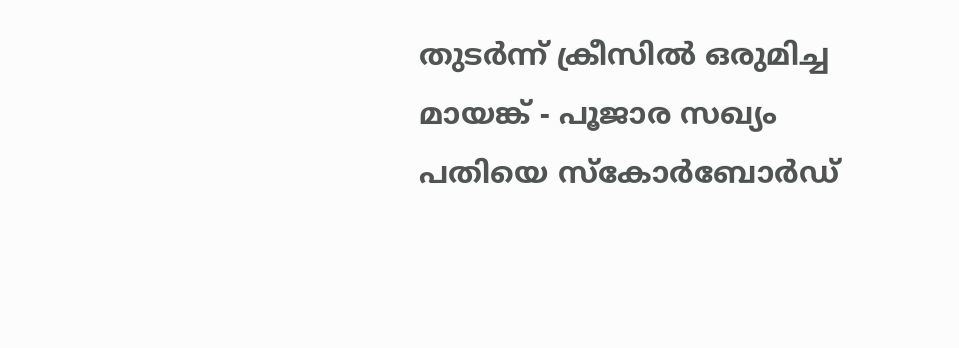തുടര്‍ന്ന് ക്രീസില്‍ ഒരുമിച്ച മായങ്ക് - പൂജാര സഖ്യം പതിയെ സ്‌കോര്‍ബോര്‍ഡ്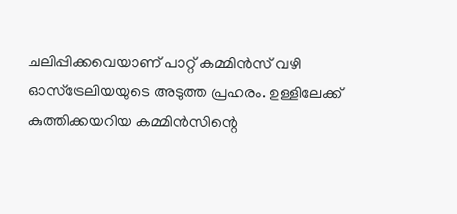ചലിപ്പിക്കവെയാണ് പാറ്റ് കമ്മിന്‍സ് വഴി ഓസ്‌ട്രേലിയയുടെ അടുത്ത പ്രഹരം. ഉള്ളിലേക്ക് കുത്തിക്കയറിയ കമ്മിന്‍സിന്റെ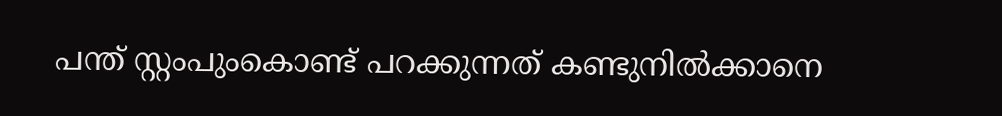പന്ത് സ്റ്റംപുംകൊണ്ട് പറക്കുന്നത് കണ്ടുനില്‍ക്കാനെ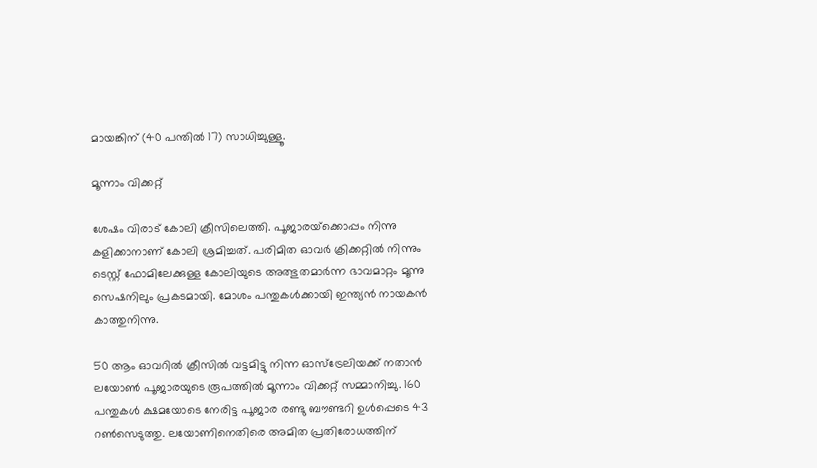മായങ്കിന് (40 പന്തില്‍ 17) സാധിച്ചുള്ളൂ.

മൂന്നാം വിക്കറ്റ്

ശേഷം വിരാട് കോലി ക്രീസിലെത്തി. പൂജാരയ്‌ക്കൊപ്പം നിന്നു കളിക്കാനാണ് കോലി ശ്രമിച്ചത്. പരിമിത ഓവര്‍ ക്രിക്കറ്റില്‍ നിന്നും ടെസ്റ്റ് ഫോമിലേക്കുള്ള കോലിയുടെ അത്ഭുതമാര്‍ന്ന ഭാവമാറ്റം മൂന്നു സെഷനിലും പ്രകടമായി. മോശം പന്തുകള്‍ക്കായി ഇന്ത്യന്‍ നായകന്‍ കാത്തുനിന്നു.

50 ആം ഓവറില്‍ ക്രീസില്‍ വട്ടമിട്ടു നിന്ന ഓസ്‌ട്രേലിയക്ക് നതാന്‍ ലയോണ്‍ പൂജാരയുടെ രൂപത്തില്‍ മൂന്നാം വിക്കറ്റ് സമ്മാനിച്ചു. 160 പന്തുകള്‍ ക്ഷമയോടെ നേരിട്ട പൂജാര രണ്ടു ബൗണ്ടറി ഉള്‍പ്പെടെ 43 റണ്‍സെടുത്തു. ലയോണിനെതിരെ അമിത പ്രതിരോധത്തിന്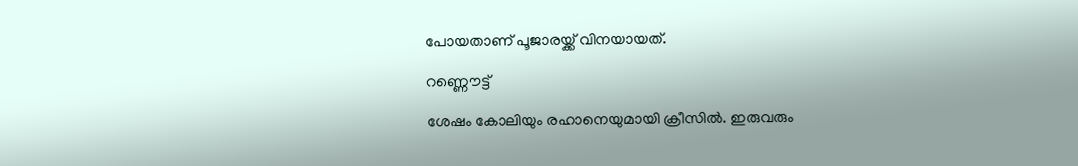പോയതാണ് പൂജാരയ്ക്ക് വിനയായത്.

റണ്ണൌട്ട്

ശേഷം കോലിയും രഹാനെയുമായി ക്രീസില്‍. ഇരുവരും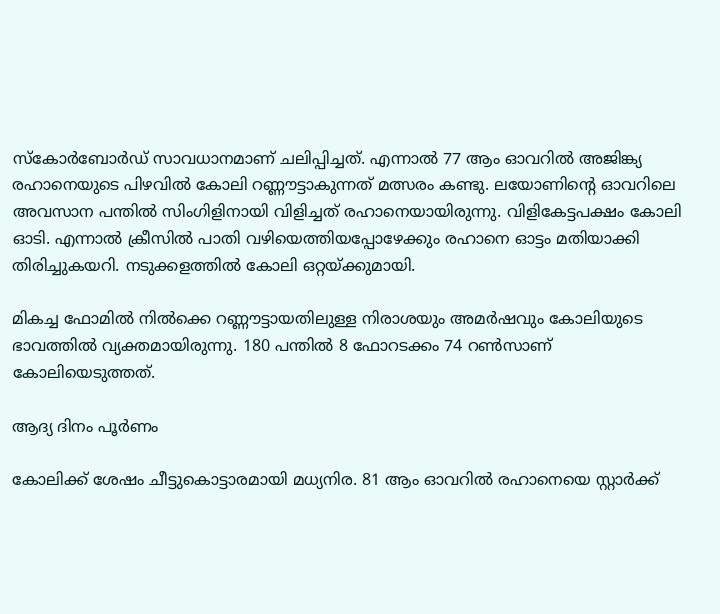സ്‌കോര്‍ബോര്‍ഡ് സാവധാനമാണ് ചലിപ്പിച്ചത്. എന്നാല്‍ 77 ആം ഓവറില്‍ അജിങ്ക്യ രഹാനെയുടെ പിഴവില്‍ കോലി റണ്ണൗട്ടാകുന്നത് മത്സരം കണ്ടു. ലയോണിന്റെ ഓവറിലെ അവസാന പന്തില്‍ സിംഗിളിനായി വിളിച്ചത് രഹാനെയായിരുന്നു. വിളികേട്ടപക്ഷം കോലി ഓടി. എന്നാല്‍ ക്രീസില്‍ പാതി വഴിയെത്തിയപ്പോഴേക്കും രഹാനെ ഓട്ടം മതിയാക്കി തിരിച്ചുകയറി. നടുക്കളത്തില്‍ കോലി ഒറ്റയ്ക്കുമായി.

മികച്ച ഫോമില്‍ നില്‍ക്കെ റണ്ണൗട്ടായതിലുള്ള നിരാശയും അമര്‍ഷവും കോലിയുടെ ഭാവത്തില്‍ വ്യക്തമായിരുന്നു. 180 പന്തില്‍ 8 ഫോറടക്കം 74 റണ്‍സാണ് കോലിയെടുത്തത്.

ആദ്യ ദിനം പൂർണം

കോലിക്ക് ശേഷം ചീട്ടുകൊട്ടാരമായി മധ്യനിര. 81 ആം ഓവറില്‍ രഹാനെയെ സ്റ്റാര്‍ക്ക്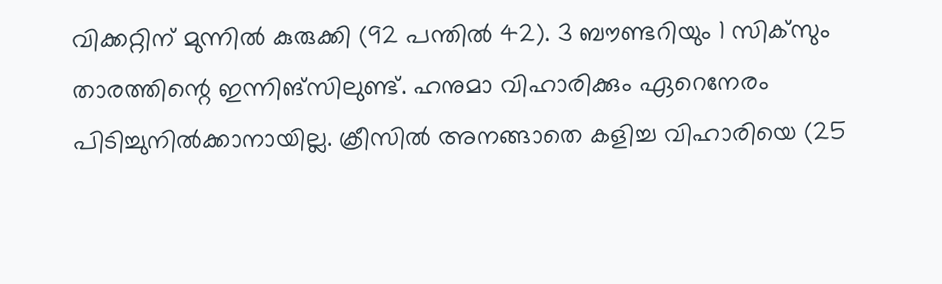വിക്കറ്റിന് മുന്നില്‍ കുരുക്കി (92 പന്തില്‍ 42). 3 ബൗണ്ടറിയും 1 സിക്‌സും താരത്തിന്റെ ഇന്നിങ്‌സിലുണ്ട്. ഹനുമാ വിഹാരിക്കും ഏറെനേരം പിടിച്ചുനില്‍ക്കാനായില്ല. ക്രീസില്‍ അനങ്ങാതെ കളിച്ച വിഹാരിയെ (25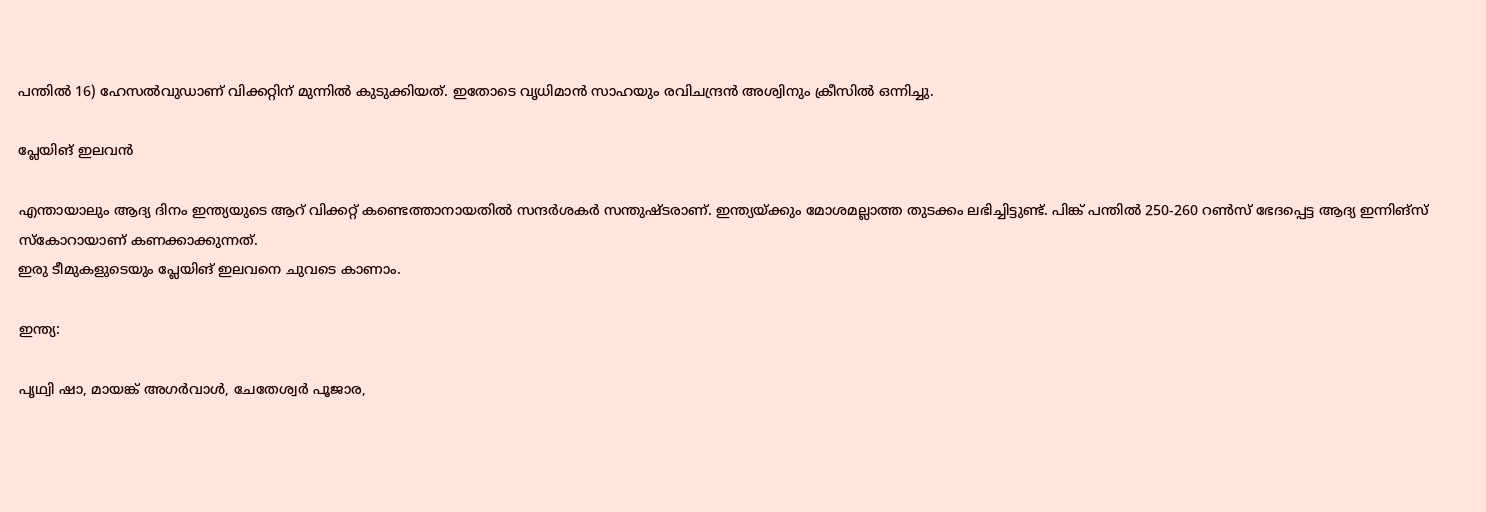പന്തില്‍ 16) ഹേസല്‍വുഡാണ് വിക്കറ്റിന് മുന്നില്‍ കുടുക്കിയത്. ഇതോടെ വൃധിമാന്‍ സാഹയും രവിചന്ദ്രന്‍ അശ്വിനും ക്രീസില്‍ ഒന്നിച്ചു.

പ്ലേയിങ് ഇലവൻ

എന്തായാലും ആദ്യ ദിനം ഇന്ത്യയുടെ ആറ് വിക്കറ്റ് കണ്ടെത്താനായതില്‍ സന്ദര്‍ശകര്‍ സന്തുഷ്ടരാണ്. ഇന്ത്യയ്ക്കും മോശമല്ലാത്ത തുടക്കം ലഭിച്ചിട്ടുണ്ട്. പിങ്ക് പന്തില്‍ 250-260 റണ്‍സ് ഭേദപ്പെട്ട ആദ്യ ഇന്നിങ്‌സ് സ്‌കോറായാണ് കണക്കാക്കുന്നത്.
ഇരു ടീമുകളുടെയും പ്ലേയിങ് ഇലവനെ ചുവടെ കാണാം.

ഇന്ത്യ:

പൃഥ്വി ഷാ, മായങ്ക് അഗര്‍വാള്‍, ചേതേശ്വര്‍ പൂജാര,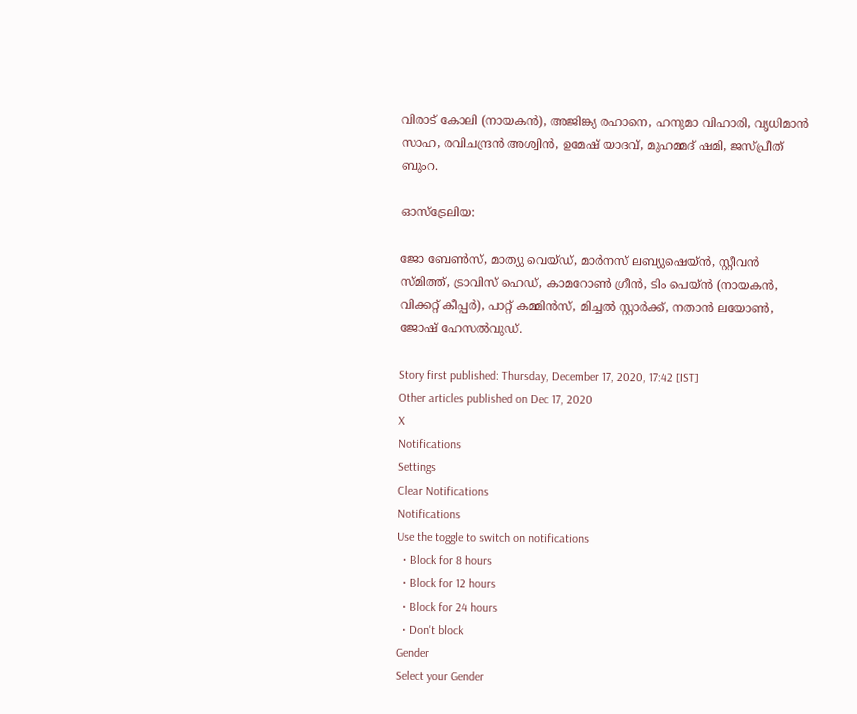വിരാട് കോലി (നായകന്‍), അജിങ്ക്യ രഹാനെ, ഹനുമാ വിഹാരി, വൃധിമാന്‍ സാഹ, രവിചന്ദ്രന്‍ അശ്വിന്‍, ഉമേഷ് യാദവ്, മുഹമ്മദ് ഷമി, ജസ്പ്രീത് ബുംറ.

ഓസ്ട്രേലിയ:

ജോ ബേണ്‍സ്, മാത്യു വെയ്ഡ്, മാര്‍നസ് ലബ്യുഷെയ്ന്‍, സ്റ്റീവന്‍ സ്മിത്ത്, ട്രാവിസ് ഹെഡ്, കാമറോണ്‍ ഗ്രീന്‍, ടിം പെയ്ന്‍ (നായകന്‍, വിക്കറ്റ് കീപ്പര്‍), പാറ്റ് കമ്മിന്‍സ്, മിച്ചല്‍ സ്റ്റാര്‍ക്ക്, നതാന്‍ ലയോണ്‍, ജോഷ് ഹേസല്‍വുഡ്.

Story first published: Thursday, December 17, 2020, 17:42 [IST]
Other articles published on Dec 17, 2020
X
Notifications
Settings
Clear Notifications
Notifications
Use the toggle to switch on notifications
  • Block for 8 hours
  • Block for 12 hours
  • Block for 24 hours
  • Don't block
Gender
Select your Gender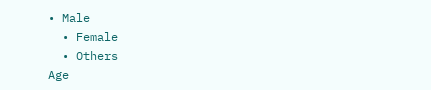• Male
  • Female
  • Others
Age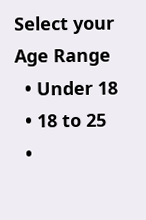Select your Age Range
  • Under 18
  • 18 to 25
  •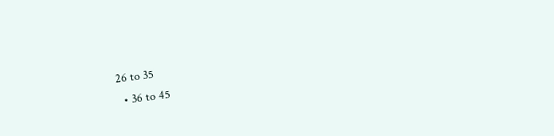26 to 35
  • 36 to 45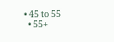• 45 to 55
  • 55+